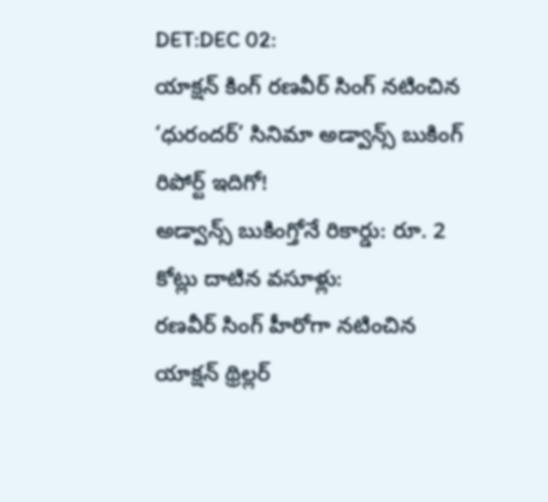DET:DEC 02:
యాక్షన్ కింగ్ రణవీర్ సింగ్ నటించిన ‘ధురందర్’ సినిమా అడ్వాన్స్ బుకింగ్ రిపోర్ట్ ఇదిగో!
అడ్వాన్స్ బుకింగ్తోనే రికార్డు: రూ. 2 కోట్లు దాటిన వసూళ్లు:
రణవీర్ సింగ్ హీరోగా నటించిన యాక్షన్ థ్రిల్లర్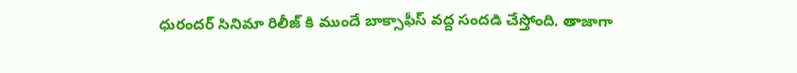ధురందర్ సినిమా రిలీజ్ కి ముందే బాక్సాఫీస్ వద్ద సందడి చేస్తోంది. తాజాగా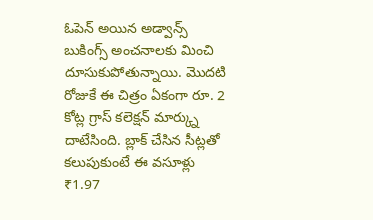ఓపెన్ అయిన అడ్వాన్స్ బుకింగ్స్ అంచనాలకు మించి దూసుకుపోతున్నాయి. మొదటి రోజుకే ఈ చిత్రం ఏకంగా రూ. 2 కోట్ల గ్రాస్ కలెక్షన్ మార్క్ను దాటేసింది. బ్లాక్ చేసిన సీట్లతో కలుపుకుంటే ఈ వసూళ్లు ₹1.97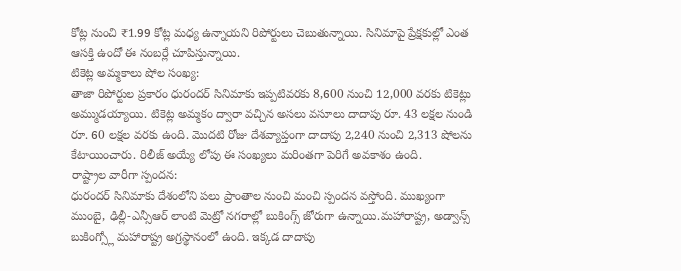కోట్ల నుంచి ₹1.99 కోట్ల మధ్య ఉన్నాయని రిపోర్టులు చెబుతున్నాయి. సినిమాపై ప్రేక్షకుల్లో ఎంత ఆసక్తి ఉందో ఈ నంబర్లే చూపిస్తున్నాయి.
టికెట్ల అమ్మకాలు షోల సంఖ్య:
తాజా రిపోర్టుల ప్రకారం ధురందర్ సినిమాకు ఇప్పటివరకు 8,600 నుంచి 12,000 వరకు టికెట్లు అమ్ముడయ్యాయి. టికెట్ల అమ్మకం ద్వారా వచ్చిన అసలు వసూలు దాదాపు రూ. 43 లక్షల నుండి రూ. 60 లక్షల వరకు ఉంది. మొదటి రోజు దేశవ్యాప్తంగా దాదాపు 2,240 నుంచి 2,313 షోలను కేటాయించారు. రిలీజ్ అయ్యే లోపు ఈ సంఖ్యలు మరింతగా పెరిగే అవకాశం ఉంది.
రాష్ట్రాల వారీగా స్పందన:
ధురందర్ సినిమాకు దేశంలోని పలు ప్రాంతాల నుంచి మంచి స్పందన వస్తోంది. ముఖ్యంగా ముంబై, ఢిల్లీ-ఎన్సీఆర్ లాంటి మెట్రో నగరాల్లో బుకింగ్స్ జోరుగా ఉన్నాయి.మహారాష్ట్ర, అడ్వాన్స్ బుకింగ్స్లో మహారాష్ట్ర అగ్రస్థానంలో ఉంది. ఇక్కడ దాదాపు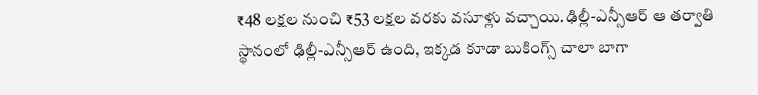₹48 లక్షల నుంచి ₹53 లక్షల వరకు వసూళ్లు వచ్చాయి.ఢిల్లీ-ఎన్సీఆర్ ఆ తర్వాతి స్థానంలో ఢిల్లీ-ఎన్సీఆర్ ఉంది, ఇక్కడ కూడా బుకింగ్స్ చాలా బాగా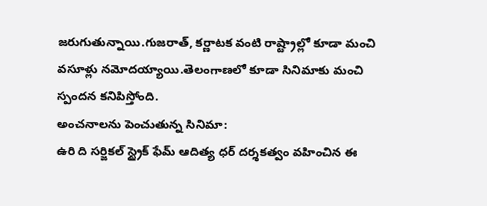జరుగుతున్నాయి.గుజరాత్, కర్ణాటక వంటి రాష్ట్రాల్లో కూడా మంచి వసూళ్లు నమోదయ్యాయి.తెలంగాణలో కూడా సినిమాకు మంచి స్పందన కనిపిస్తోంది.
అంచనాలను పెంచుతున్న సినిమా:
ఉరి ది సర్జికల్ స్ట్రైక్ ఫేమ్ ఆదిత్య ధర్ దర్శకత్వం వహించిన ఈ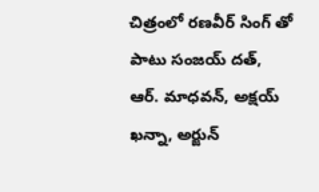చిత్రంలో రణవీర్ సింగ్ తో పాటు సంజయ్ దత్, ఆర్. మాధవన్, అక్షయ్ ఖన్నా, అర్జున్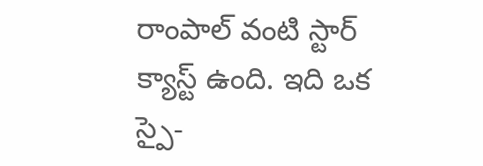రాంపాల్ వంటి స్టార్ క్యాస్ట్ ఉంది. ఇది ఒక స్పై-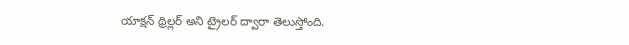యాక్షన్ థ్రిల్లర్ అని ట్రైలర్ ద్వారా తెలుస్తోంది.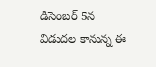డిసెంబర్ 5న విడుదల కానున్న ఈ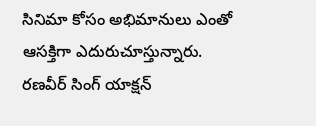సినిమా కోసం అభిమానులు ఎంతో ఆసక్తిగా ఎదురుచూస్తున్నారు. రణవీర్ సింగ్ యాక్షన్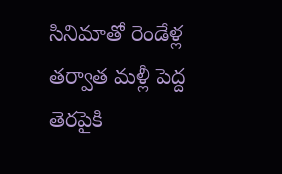సినిమాతో రెండేళ్ల తర్వాత మళ్లీ పెద్ద తెరపైకి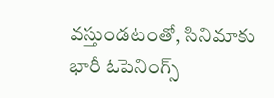వస్తుండటంతో, సినిమాకు భారీ ఓపెనింగ్స్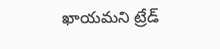ఖాయమని ట్రేడ్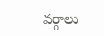వర్గాలు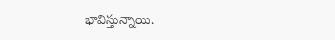భావిస్తున్నాయి.